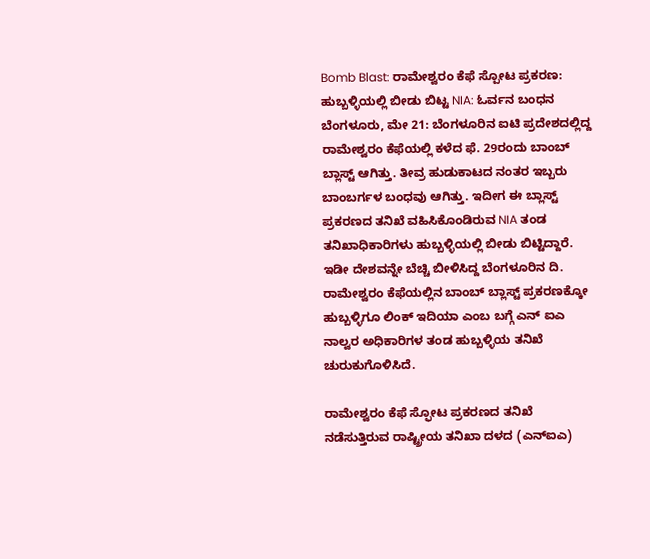Bomb Blast: ರಾಮೇಶ್ವರಂ ಕೆಫೆ ಸ್ಪೋಟ ಪ್ರಕರಣ: ಹುಬ್ಬಳ್ಳಿಯಲ್ಲಿ ಬೀಡು ಬಿಟ್ಟ NIA: ಓರ್ವನ ಬಂಧನ
ಬೆಂಗಳೂರು, ಮೇ 21: ಬೆಂಗಳೂರಿನ ಐಟಿ ಪ್ರದೇಶದಲ್ಲಿದ್ದ ರಾಮೇಶ್ವರಂ ಕೆಫೆಯಲ್ಲಿ ಕಳೆದ ಫೆ. 29ರಂದು ಬಾಂಬ್ ಬ್ಲಾಸ್ಟ್ ಆಗಿತ್ತು. ತೀವ್ರ ಹುಡುಕಾಟದ ನಂತರ ಇಬ್ಬರು ಬಾಂಬರ್ಗಳ ಬಂಧವು ಆಗಿತ್ತು. ಇದೀಗ ಈ ಬ್ಲಾಸ್ಟ್ ಪ್ರಕರಣದ ತನಿಖೆ ವಹಿಸಿಕೊಂಡಿರುವ NIA ತಂಡ ತನಿಖಾಧಿಕಾರಿಗಳು ಹುಬ್ಬಳ್ಳಿಯಲ್ಲಿ ಬೀಡು ಬಿಟ್ಟಿದ್ದಾರೆ.
ಇಡೀ ದೇಶವನ್ನೇ ಬೆಚ್ಚಿ ಬೀಳಿಸಿದ್ದ ಬೆಂಗಳೂರಿನ ದಿ. ರಾಮೇಶ್ವರಂ ಕೆಫೆಯಲ್ಲಿನ ಬಾಂಬ್ ಬ್ಲಾಸ್ಟ್ ಪ್ರಕರಣಕ್ಕೋ ಹುಬ್ಬಳ್ಳಿಗೂ ಲಿಂಕ್ ಇದಿಯಾ ಎಂಬ ಬಗ್ಗೆ ಎನ್ ಐಎ ನಾಲ್ವರ ಅಧಿಕಾರಿಗಳ ತಂಡ ಹುಬ್ಬಳ್ಳಿಯ ತನಿಖೆ ಚುರುಕುಗೊಳಿಸಿದೆ.

ರಾಮೇಶ್ವರಂ ಕೆಫೆ ಸ್ಫೋಟ ಪ್ರಕರಣದ ತನಿಖೆ ನಡೆಸುತ್ತಿರುವ ರಾಷ್ಟ್ರೀಯ ತನಿಖಾ ದಳದ (ಎನ್ಐಎ)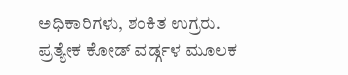ಅಧಿಕಾರಿಗಳು, ಶಂಕಿತ ಉಗ್ರರು. ಪ್ರತ್ಯೇಕ ಕೋಡ್ ವರ್ಡ್ಗಳ ಮೂಲಕ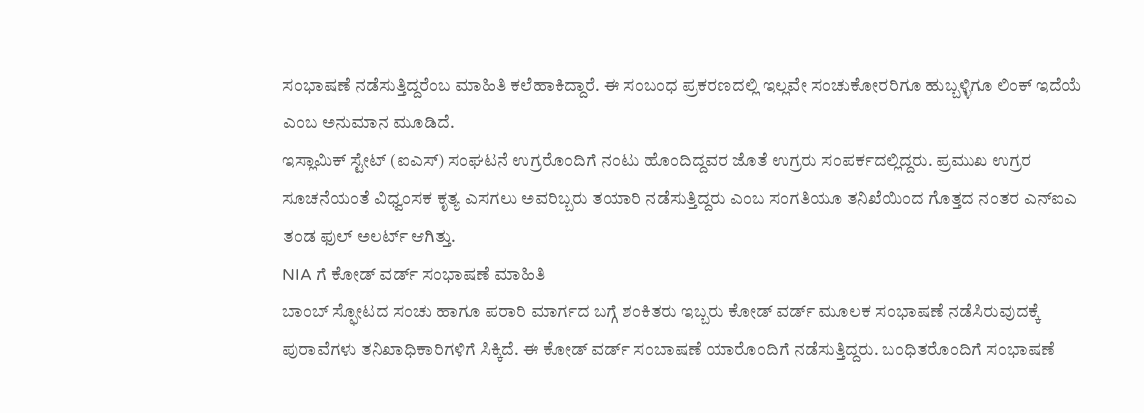ಸಂಭಾಷಣೆ ನಡೆಸುತ್ತಿದ್ದರೆಂಬ ಮಾಹಿತಿ ಕಲೆಹಾಕಿದ್ದಾರೆ. ಈ ಸಂಬಂಧ ಪ್ರಕರಣದಲ್ಲಿ ಇಲ್ಲವೇ ಸಂಚುಕೋರರಿಗೂ ಹುಬ್ಬಳ್ಳಿಗೂ ಲಿಂಕ್ ಇದೆಯೆ ಎಂಬ ಅನುಮಾನ ಮೂಡಿದೆ.
ಇಸ್ಲಾಮಿಕ್ ಸ್ಟೇಟ್ (ಐಎಸ್) ಸಂಘಟನೆ ಉಗ್ರರೊಂದಿಗೆ ನಂಟು ಹೊಂದಿದ್ದವರ ಜೊತೆ ಉಗ್ರರು ಸಂಪರ್ಕದಲ್ಲಿದ್ದರು. ಪ್ರಮುಖ ಉಗ್ರರ ಸೂಚನೆಯಂತೆ ವಿಧ್ವಂಸಕ ಕೃತ್ಯ ಎಸಗಲು ಅವರಿಬ್ಬರು ತಯಾರಿ ನಡೆಸುತ್ತಿದ್ದರು ಎಂಬ ಸಂಗತಿಯೂ ತನಿಖೆಯಿಂದ ಗೊತ್ತದ ನಂತರ ಎನ್ಐಎ ತಂಡ ಫುಲ್ ಅಲರ್ಟ್ ಆಗಿತ್ತು.
NIA ಗೆ ಕೋಡ್ ವರ್ಡ್ ಸಂಭಾಷಣೆ ಮಾಹಿತಿ
ಬಾಂಬ್ ಸ್ಫೋಟದ ಸಂಚು ಹಾಗೂ ಪರಾರಿ ಮಾರ್ಗದ ಬಗ್ಗೆ ಶಂಕಿತರು ಇಬ್ಬರು ಕೋಡ್ ವರ್ಡ್ ಮೂಲಕ ಸಂಭಾಷಣೆ ನಡೆಸಿರುವುದಕ್ಕೆ ಪುರಾವೆಗಳು ತನಿಖಾಧಿಕಾರಿಗಳಿಗೆ ಸಿಕ್ಕಿದೆ. ಈ ಕೋಡ್ ವರ್ಡ್ ಸಂಬಾಷಣೆ ಯಾರೊಂದಿಗೆ ನಡೆಸುತ್ತಿದ್ದರು. ಬಂಧಿತರೊಂದಿಗೆ ಸಂಭಾಷಣೆ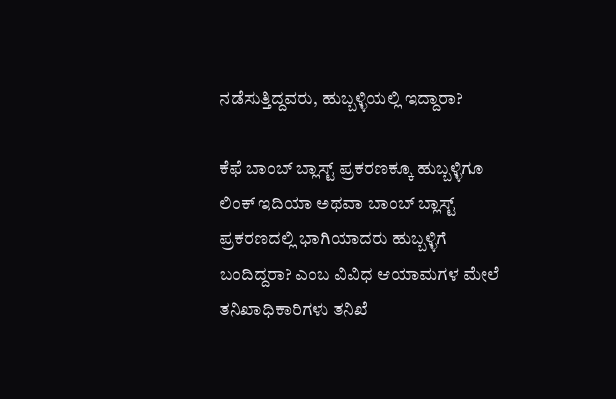ನಡೆಸುತ್ತಿದ್ದವರು, ಹುಬ್ಬಳ್ಳಿಯಲ್ಲಿ ಇದ್ದಾರಾ?

ಕೆಫೆ ಬಾಂಬ್ ಬ್ಲಾಸ್ಟ್ ಪ್ರಕರಣಕ್ಕೂ ಹುಬ್ಬಳ್ಳಿಗೂ ಲಿಂಕ್ ಇದಿಯಾ ಅಥವಾ ಬಾಂಬ್ ಬ್ಲಾಸ್ಟ್ ಪ್ರಕರಣದಲ್ಲಿ ಭಾಗಿಯಾದರು ಹುಬ್ಬಳ್ಳಿಗೆ ಬಂದಿದ್ದರಾ? ಎಂಬ ವಿವಿಧ ಆಯಾಮಗಳ ಮೇಲೆ ತನಿಖಾಧಿಕಾರಿಗಳು ತನಿಖೆ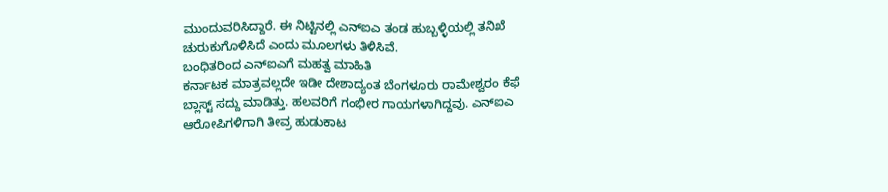ಮುಂದುವರಿಸಿದ್ದಾರೆ. ಈ ನಿಟ್ಟಿನಲ್ಲಿ ಎನ್ಐಎ ತಂಡ ಹುಬ್ಬಳ್ಳಿಯಲ್ಲಿ ತನಿಖೆ ಚುರುಕುಗೊಳಿಸಿದೆ ಎಂದು ಮೂಲಗಳು ತಿಳಿಸಿವೆ.
ಬಂಧಿತರಿಂದ ಎನ್ಐಎಗೆ ಮಹತ್ವ ಮಾಹಿತಿ
ಕರ್ನಾಟಕ ಮಾತ್ರವಲ್ಲದೇ ಇಡೀ ದೇಶಾದ್ಯಂತ ಬೆಂಗಳೂರು ರಾಮೇಶ್ವರಂ ಕೆಫೆ ಬ್ಲಾಸ್ಟ್ ಸದ್ದು ಮಾಡಿತ್ತು. ಹಲವರಿಗೆ ಗಂಭೀರ ಗಾಯಗಳಾಗಿದ್ದವು. ಎನ್ಐಎ ಆರೋಪಿಗಳಿಗಾಗಿ ತೀವ್ರ ಹುಡುಕಾಟ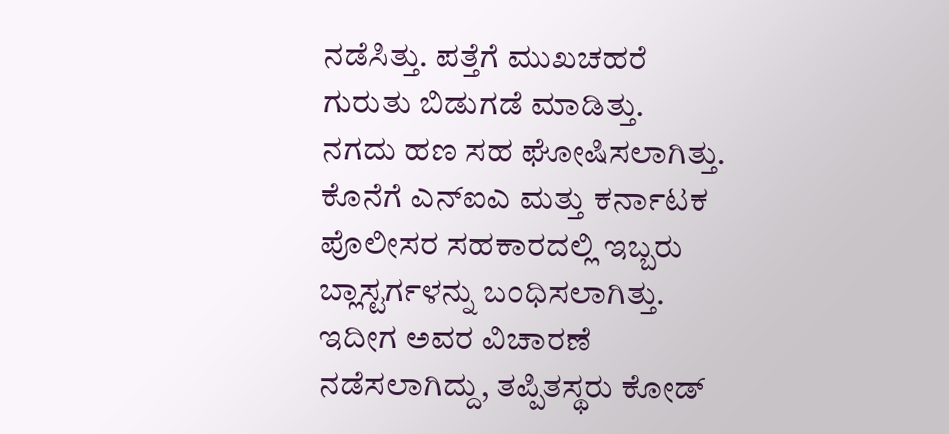ನಡೆಸಿತ್ತು. ಪತ್ತೆಗೆ ಮುಖಚಹರೆ ಗುರುತು ಬಿಡುಗಡೆ ಮಾಡಿತ್ತು.
ನಗದು ಹಣ ಸಹ ಘೋಷಿಸಲಾಗಿತ್ತು. ಕೊನೆಗೆ ಎನ್ಐಎ ಮತ್ತು ಕರ್ನಾಟಕ ಪೊಲೀಸರ ಸಹಕಾರದಲ್ಲಿ ಇಬ್ಬರು ಬ್ಲಾಸ್ಟರ್ಗಳನ್ನು ಬಂಧಿಸಲಾಗಿತ್ತು. ಇದೀಗ ಅವರ ವಿಚಾರಣೆ ನಡೆಸಲಾಗಿದ್ದು, ತಪ್ಪಿತಸ್ಥರು ಕೋಡ್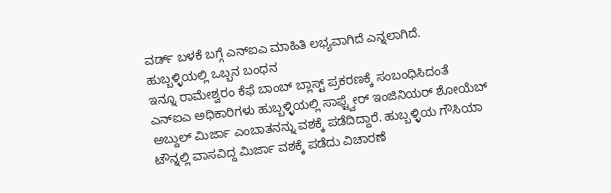ವರ್ಡ್ ಬಳಕೆ ಬಗ್ಗೆ ಎನ್ಐಎ ಮಾಹಿತಿ ಲಭ್ಯವಾಗಿದೆ ಎನ್ನಲಾಗಿದೆ.
ಹುಬ್ಬಳ್ಳಿಯಲ್ಲಿ ಒಬ್ಬನ ಬಂಧನ
ಇನ್ನೂ ರಾಮೇಶ್ವರಂ ಕೆಫೆ ಬಾಂಬ್ ಬ್ಲಾಸ್ಟ್ ಪ್ರಕರಣಕ್ಕೆ ಸಂಬಂಧಿಸಿದಂತೆ ಎನ್ಐಎ ಅಧಿಕಾರಿಗಳು ಹುಬ್ಬಳ್ಳಿಯಲ್ಲಿ ಸಾಫ್ಟ್ವೇರ್ ಇಂಜಿನಿಯರ್ ಶೋಯೆಬ್ ಅಬ್ದುಲ್ ಮಿರ್ಜಾ ಎಂಬಾತನನ್ನು ವಶಕ್ಕೆ ಪಡೆದಿದ್ದಾರೆ. ಹುಬ್ಬಳ್ಳಿಯ ಗೌಸಿಯಾ ಟೌನ್ನಲ್ಲಿ ವಾಸವಿದ್ದ ಮಿರ್ಜಾ ವಶಕ್ಕೆ ಪಡೆದು ವಿಚಾರಣೆ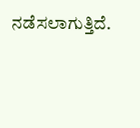ನಡೆಸಲಾಗುತ್ತಿದೆ.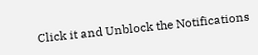Click it and Unblock the Notifications